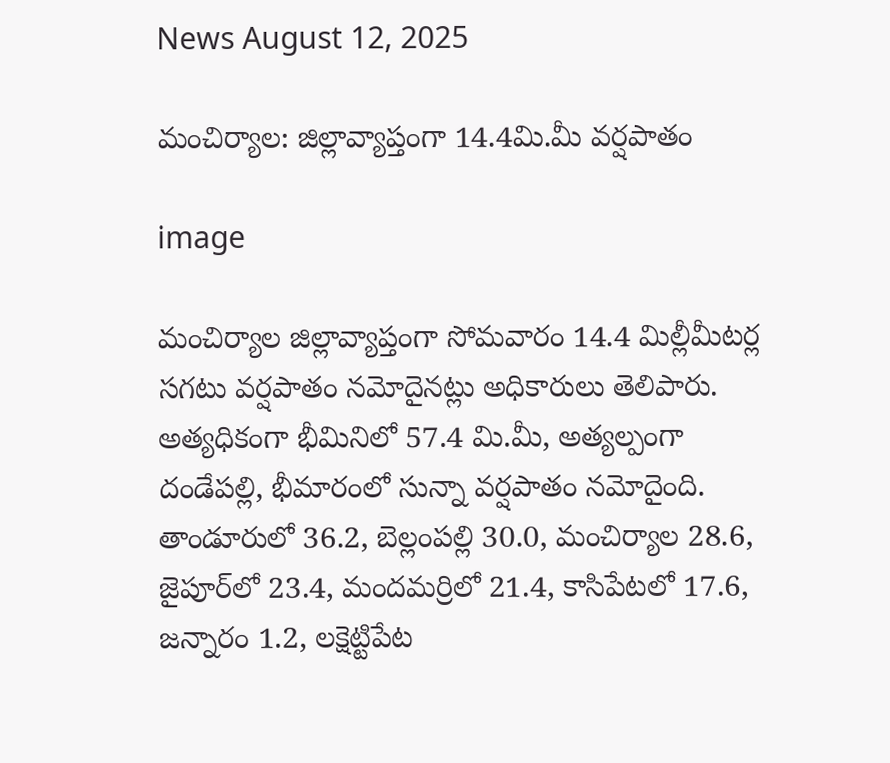News August 12, 2025

మంచిర్యాల: జిల్లావ్యాప్తంగా 14.4మి.మీ వర్షపాతం

image

మంచిర్యాల జిల్లావ్యాప్తంగా సోమవారం 14.4 మిల్లీమీటర్ల సగటు వర్షపాతం నమోదైనట్లు అధికారులు తెలిపారు. అత్యధికంగా భీమినిలో 57.4 మి.మీ, అత్యల్పంగా దండేపల్లి, భీమారంలో సున్నా వర్షపాతం నమోదైంది. తాండూరులో 36.2, బెల్లంపల్లి 30.0, మంచిర్యాల 28.6, జైపూర్‌లో 23.4, మందమర్రిలో 21.4, కాసిపేటలో 17.6, జన్నారం 1.2, లక్షెట్టిపేట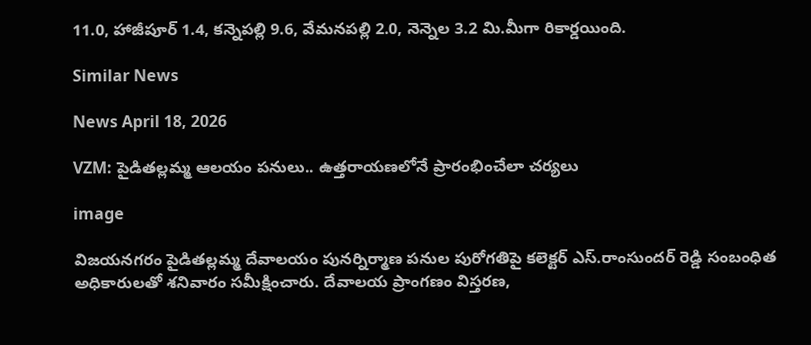11.0, హాజీపూర్ 1.4, కన్నెపల్లి 9.6, వేమనపల్లి 2.0, నెన్నెల 3.2 మి.మీగా రికార్డయింది.

Similar News

News April 18, 2026

VZM: పైడితల్లమ్మ ఆలయం పనులు.. ఉత్తరాయణలోనే ప్రారంభించేలా చర్యలు

image

విజయనగరం పైడితల్లమ్మ దేవాలయం పునర్నిర్మాణ పనుల పురోగతిపై కలెక్టర్ ఎస్.రాంసుందర్ రెడ్డి సంబంధిత అధికారులతో శనివారం సమీక్షించారు. దేవాలయ ప్రాంగణం విస్తరణ,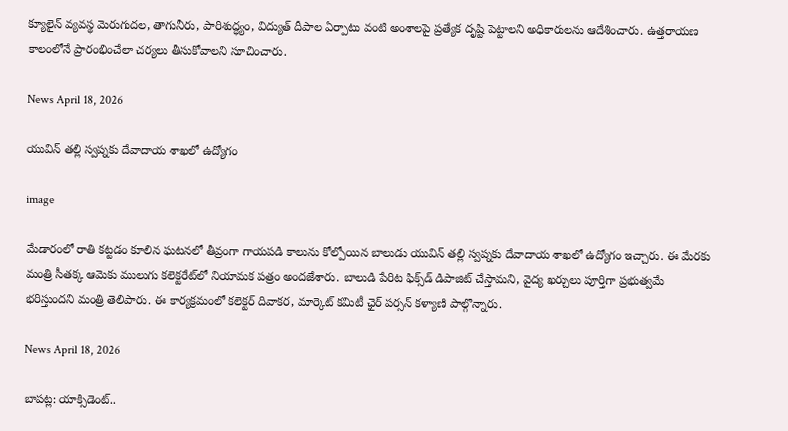క్యూలైన్ వ్యవస్థ మెరుగుదల, తాగునీరు, పారిశుద్ధ్యం, విద్యుత్ దీపాల ఏర్పాటు వంటి అంశాలపై ప్రత్యేక దృష్టి పెట్టాలని అధికారులను ఆదేశించారు. ఉత్తరాయణ కాలంలోనే ప్రారంభించేలా చర్యలు తీసుకోవాలని సూచించారు.

News April 18, 2026

యువిన్ తల్లి స్వప్నకు దేవాదాయ శాఖలో ఉద్యోగం

image

మేడారంలో రాతి కట్టడం కూలిన ఘటనలో తీవ్రంగా గాయపడి కాలును కోల్పోయిన బాలుడు యువిన్ తల్లి స్వప్నకు దేవాదాయ శాఖలో ఉద్యోగం ఇచ్చారు. ఈ మేరకు మంత్రి సీతక్క ఆమెకు ములుగు కలెక్టరేట్‌లో నియామక పత్రం అందజేశారు. బాలుడి పేరిట ఫిక్స్‌డ్ డిపాజిట్ చేస్తామని, వైద్య ఖర్చులు పూర్తిగా ప్రభుత్వమే భరిస్తుందని మంత్రి తెలిపారు. ఈ కార్యక్రమంలో కలెక్టర్ దివాకర, మార్కెట్ కమిటీ ఛైర్ పర్సన్ కళ్యాణి పాల్గొన్నారు.

News April 18, 2026

బాపట్ల: యాక్సిడెంట్..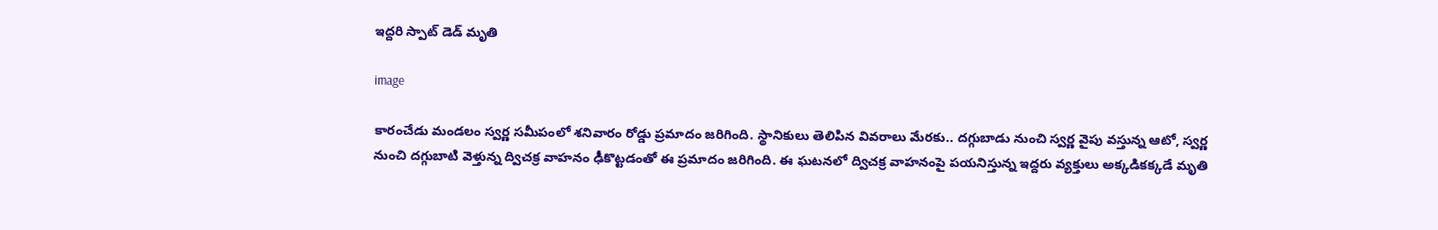ఇద్దరి స్పాట్ డెడ్ మృతి

image

కారంచేడు మండలం స్వర్ణ సమీపంలో శనివారం రోడ్డు ప్రమాదం జరిగింది. స్థానికులు తెలిపిన వివరాలు మేరకు.. దగ్గుబాడు నుంచి స్వర్ణ వైపు వస్తున్న ఆటో, స్వర్ణ నుంచి దగ్గుబాటి వెళ్తున్న ద్విచక్ర వాహనం ఢీకొట్టడంతో ఈ ప్రమాదం జరిగింది. ఈ ఘటనలో ద్విచక్ర వాహనంపై పయనిస్తున్న ఇద్దరు వ్యక్తులు అక్కడికక్కడే మృతి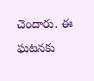చెందారు. ఈ ఘటనకు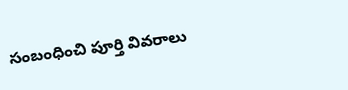సంబంధించి పూర్తి వివరాలు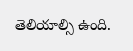తెలియాల్సి ఉంది.